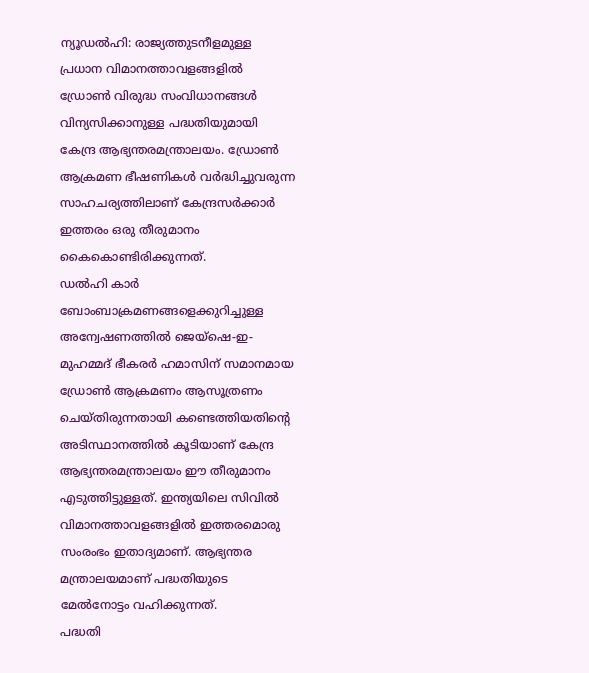ന്യൂഡൽഹി: രാജ്യത്തുടനീളമുള്ള പ്രധാന വിമാനത്താവളങ്ങളിൽ ഡ്രോൺ വിരുദ്ധ സംവിധാനങ്ങൾ വിന്യസിക്കാനുള്ള പദ്ധതിയുമായി കേന്ദ്ര ആഭ്യന്തരമന്ത്രാലയം. ഡ്രോൺ ആക്രമണ ഭീഷണികൾ വർദ്ധിച്ചുവരുന്ന സാഹചര്യത്തിലാണ് കേന്ദ്രസർക്കാർ ഇത്തരം ഒരു തീരുമാനം കൈകൊണ്ടിരിക്കുന്നത്.
ഡൽഹി കാർ ബോംബാക്രമണങ്ങളെക്കുറിച്ചുള്ള അന്വേഷണത്തിൽ ജെയ്ഷെ-ഇ-മുഹമ്മദ് ഭീകരർ ഹമാസിന് സമാനമായ ഡ്രോൺ ആക്രമണം ആസൂത്രണം ചെയ്തിരുന്നതായി കണ്ടെത്തിയതിന്റെ അടിസ്ഥാനത്തിൽ കൂടിയാണ് കേന്ദ്ര ആഭ്യന്തരമന്ത്രാലയം ഈ തീരുമാനം എടുത്തിട്ടുള്ളത്. ഇന്ത്യയിലെ സിവിൽ വിമാനത്താവളങ്ങളിൽ ഇത്തരമൊരു സംരംഭം ഇതാദ്യമാണ്. ആഭ്യന്തര മന്ത്രാലയമാണ് പദ്ധതിയുടെ മേൽനോട്ടം വഹിക്കുന്നത്.
പദ്ധതി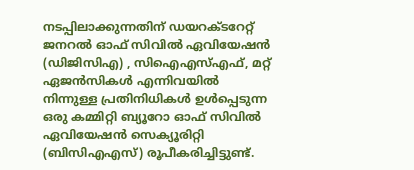നടപ്പിലാക്കുന്നതിന് ഡയറക്ടറേറ്റ് ജനറൽ ഓഫ് സിവിൽ ഏവിയേഷൻ (ഡിജിസിഎ) , സിഐഎസ്എഫ്, മറ്റ് ഏജൻസികൾ എന്നിവയിൽ നിന്നുള്ള പ്രതിനിധികൾ ഉൾപ്പെടുന്ന ഒരു കമ്മിറ്റി ബ്യൂറോ ഓഫ് സിവിൽ ഏവിയേഷൻ സെക്യൂരിറ്റി (ബിസിഎഎസ്) രൂപീകരിച്ചിട്ടുണ്ട്.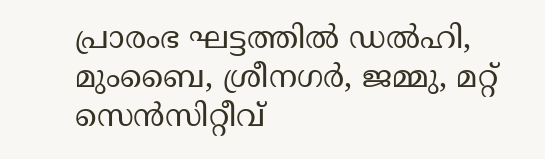പ്രാരംഭ ഘട്ടത്തിൽ ഡൽഹി, മുംബൈ, ശ്രീനഗർ, ജമ്മു, മറ്റ് സെൻസിറ്റീവ്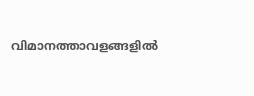വിമാനത്താവളങ്ങളിൽ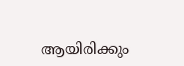ആയിരിക്കും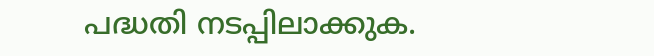പദ്ധതി നടപ്പിലാക്കുക.